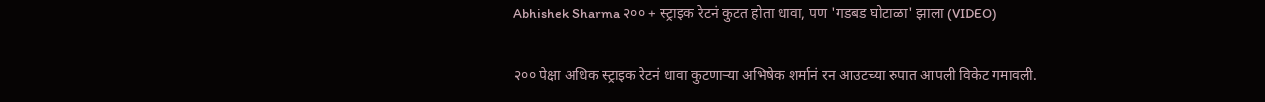Abhishek Sharma २०० + स्ट्राइक रेटनं कुटत होता धावा, पण 'गडबड घोटाळा' झाला (VIDEO)

२०० पेक्षा अधिक स्ट्राइक रेटनं धावा कुटणाऱ्या अभिषेक शर्मानं रन आउटच्या रुपात आपली विकेट गमावली.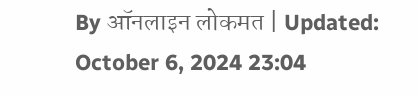By ऑनलाइन लोकमत | Updated: October 6, 2024 23:04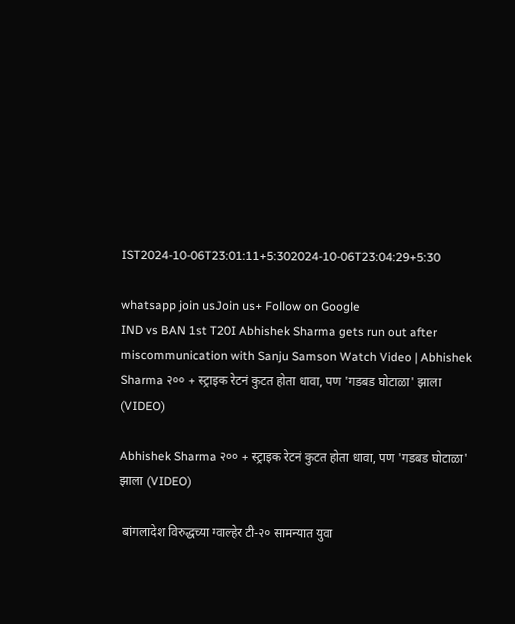IST2024-10-06T23:01:11+5:302024-10-06T23:04:29+5:30

whatsapp join usJoin us+ Follow on Google
IND vs BAN 1st T20I Abhishek Sharma gets run out after miscommunication with Sanju Samson Watch Video | Abhishek Sharma २०० + स्ट्राइक रेटनं कुटत होता धावा, पण 'गडबड घोटाळा' झाला (VIDEO)

Abhishek Sharma २०० + स्ट्राइक रेटनं कुटत होता धावा, पण 'गडबड घोटाळा' झाला (VIDEO)

 बांगलादेश विरुद्धच्या ग्वाल्हेर टी-२० सामन्यात युवा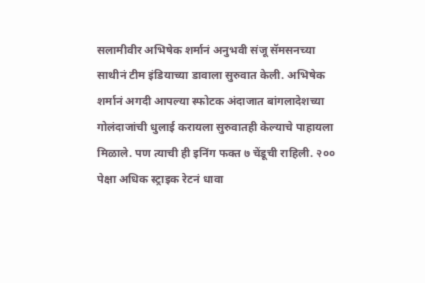सलामीवीर अभिषेक शर्मानं अनुभवी संजू सॅमसनच्या साथीनं टीम इंडियाच्या डावाला सुरुवात केली. अभिषेक शर्मानं अगदी आपल्या स्फोटक अंदाजात बांगलादेशच्या गोलंदाजांची धुलाई करायला सुरुवातही केल्याचे पाहायला मिळाले. पण त्याची ही इनिंग फक्त ७ चेंडूची राहिली. २०० पेक्षा अधिक स्ट्राइक रेटनं धावा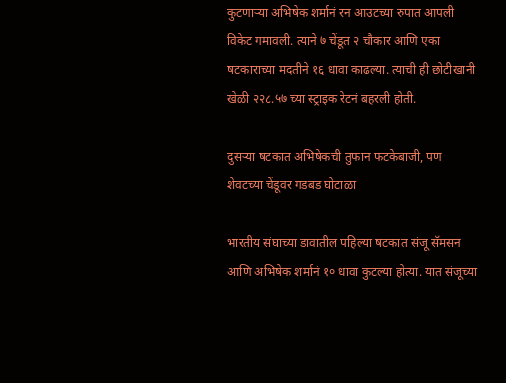कुटणाऱ्या अभिषेक शर्मानं रन आउटच्या रुपात आपली विकेट गमावली. त्याने ७ चेंडूत २ चौकार आणि एका षटकाराच्या मदतीने १६ धावा काढल्या. त्याची ही छोटीखानी खेळी २२८.५७ च्या स्ट्राइक रेटनं बहरली होती.

दुसऱ्या षटकात अभिषेकची तुफान फटकेबाजी, पण शेवटच्या चेंडूवर गडबड घोटाळा

भारतीय संघाच्या डावातील पहिल्या षटकात संजू सॅमसन आणि अभिषेक शर्मानं १० धावा कुटल्या होत्या. यात संजूच्या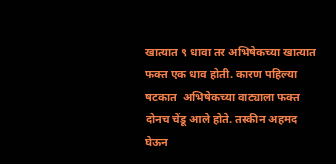खात्यात ९ धावा तर अभिषेकच्या खात्यात फक्त एक धाव होती. कारण पहिल्या षटकात  अभिषेकच्या वाट्याला फक्त दोनच चेंडू आले होते. तस्कीन अहमद घेऊन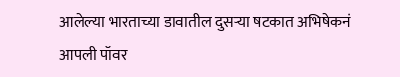आलेल्या भारताच्या डावातील दुसऱ्या षटकात अभिषेकनं आपली पॉवर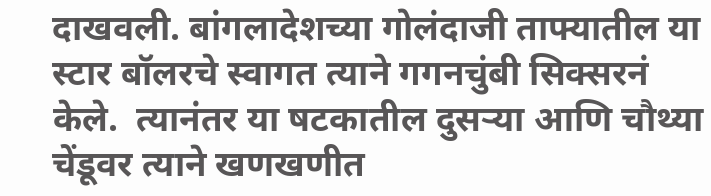दाखवली. बांगलादेशच्या गोलंदाजी ताफ्यातील या स्टार बॉलरचे स्वागत त्याने गगनचुंबी सिक्सरनं केले.  त्यानंतर या षटकातील दुसऱ्या आणि चौथ्या चेंडूवर त्याने खणखणीत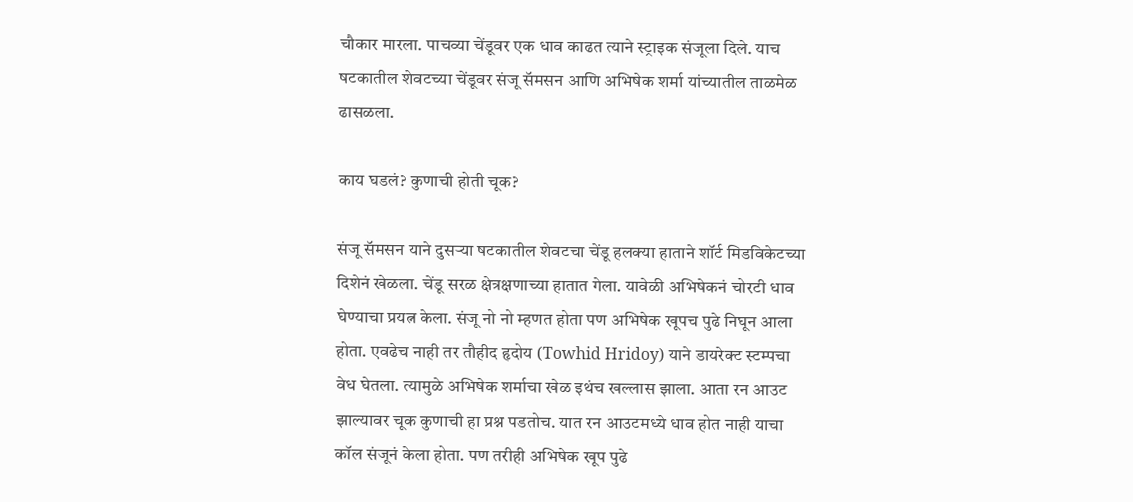चौकार मारला. पाचव्या चेंडूवर एक धाव काढत त्याने स्ट्राइक संजूला दिले. याच षटकातील शेवटच्या चेंडूवर संजू सॅमसन आणि अभिषेक शर्मा यांच्यातील ताळमेळ ढासळला.

काय घडलं? कुणाची होती चूक?

संजू सॅमसन याने दुसऱ्या षटकातील शेवटचा चेंडू हलक्या हाताने शॉर्ट मिडविकेटच्या दिशेनं खेळला. चेंडू सरळ क्षेत्रक्षणाच्या हातात गेला. यावेळी अभिषेकनं चोरटी धाव घेण्याचा प्रयत्न केला. संजू नो नो म्हणत होता पण अभिषेक खूपच पुढे निघून आला होता. एवढेच नाही तर तौहीद हृदोय (Towhid Hridoy) याने डायरेक्ट स्टम्पचा वेध घेतला. त्यामुळे अभिषेक शर्माचा खेळ इथंच खल्लास झाला. आता रन आउट झाल्यावर चूक कुणाची हा प्रश्न पडतोच. यात रन आउटमध्ये धाव होत नाही याचा कॉल संजूनं केला होता. पण तरीही अभिषेक खूप पुढे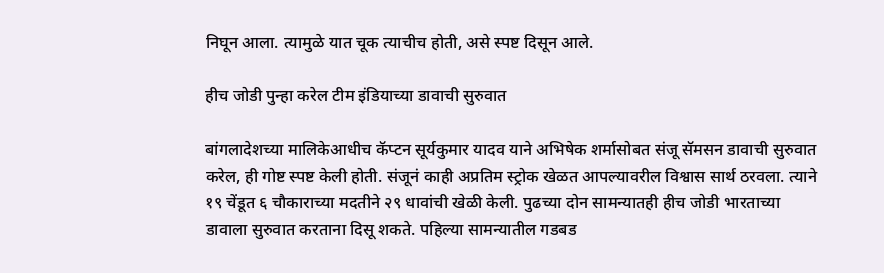निघून आला. त्यामुळे यात चूक त्याचीच होती, असे स्पष्ट दिसून आले.

हीच जोडी पुन्हा करेल टीम इंडियाच्या डावाची सुरुवात

बांगलादेशच्या मालिकेआधीच कॅप्टन सूर्यकुमार यादव याने अभिषेक शर्मासोबत संजू सॅमसन डावाची सुरुवात करेल, ही गोष्ट स्पष्ट केली होती. संजूनं काही अप्रतिम स्ट्रोक खेळत आपल्यावरील विश्वास सार्थ ठरवला. त्याने १९ चेंडूत ६ चौकाराच्या मदतीने २९ धावांची खेळी केली. पुढच्या दोन सामन्यातही हीच जोडी भारताच्या डावाला सुरुवात करताना दिसू शकते. पहिल्या सामन्यातील गडबड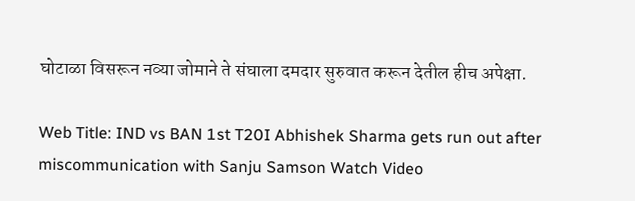घोटाळा विसरून नव्या जोमाने ते संघाला दमदार सुरुवात करून देतील हीच अपेक्षा.

Web Title: IND vs BAN 1st T20I Abhishek Sharma gets run out after miscommunication with Sanju Samson Watch Video